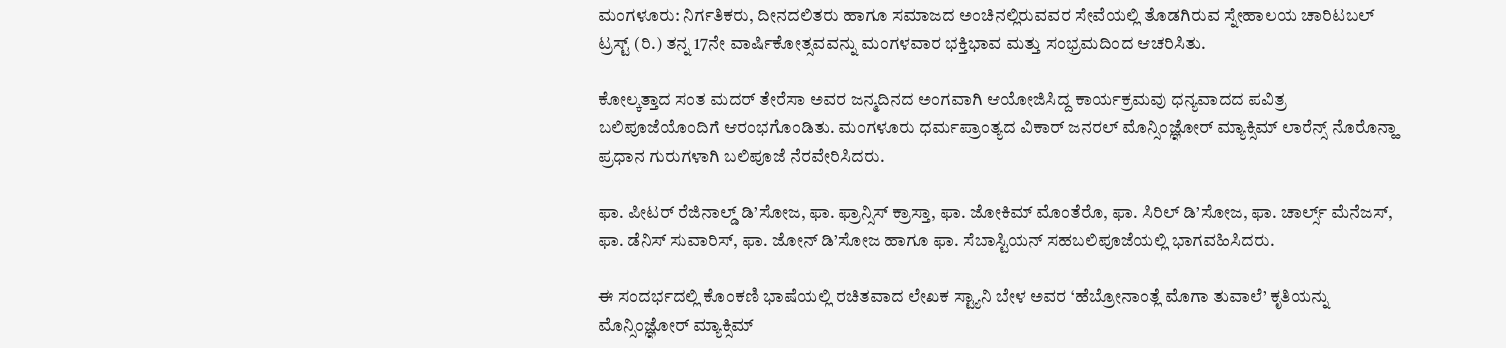ಮಂಗಳೂರು: ನಿರ್ಗತಿಕರು, ದೀನದಲಿತರು ಹಾಗೂ ಸಮಾಜದ ಅಂಚಿನಲ್ಲಿರುವವರ ಸೇವೆಯಲ್ಲಿ ತೊಡಗಿರುವ ಸ್ನೇಹಾಲಯ ಚಾರಿಟಬಲ್ ಟ್ರಸ್ಟ್ (ರಿ.) ತನ್ನ 17ನೇ ವಾರ್ಷಿಕೋತ್ಸವವನ್ನು ಮಂಗಳವಾರ ಭಕ್ತಿಭಾವ ಮತ್ತು ಸಂಭ್ರಮದಿಂದ ಆಚರಿಸಿತು.

ಕೋಲ್ಕತ್ತಾದ ಸಂತ ಮದರ್ ತೇರೆಸಾ ಅವರ ಜನ್ಮದಿನದ ಅಂಗವಾಗಿ ಆಯೋಜಿಸಿದ್ದ ಕಾರ್ಯಕ್ರಮವು ಧನ್ಯವಾದದ ಪವಿತ್ರ ಬಲಿಪೂಜೆಯೊಂದಿಗೆ ಆರಂಭಗೊಂಡಿತು. ಮಂಗಳೂರು ಧರ್ಮಪ್ರಾಂತ್ಯದ ವಿಕಾರ್ ಜನರಲ್ ಮೊನ್ಸಿಂಜ್ಞೋರ್ ಮ್ಯಾಕ್ಸಿಮ್ ಲಾರೆನ್ಸ್ ನೊರೊನ್ಹಾ ಪ್ರಧಾನ ಗುರುಗಳಾಗಿ ಬಲಿಪೂಜೆ ನೆರವೇರಿಸಿದರು.

ಫಾ. ಪೀಟರ್ ರೆಜಿನಾಲ್ಡ್ ಡಿ’ಸೋಜ, ಫಾ. ಫ್ರಾನ್ಸಿಸ್ ಕ್ರಾಸ್ತಾ, ಫಾ. ಜೋಕಿಮ್ ಮೊಂತೆರೊ, ಫಾ. ಸಿರಿಲ್ ಡಿ’ಸೋಜ, ಫಾ. ಚಾರ್ಲ್ಸ್ ಮೆನೆಜಸ್, ಫಾ. ಡೆನಿಸ್ ಸುವಾರಿಸ್, ಫಾ. ಜೋನ್ ಡಿ’ಸೋಜ ಹಾಗೂ ಫಾ. ಸೆಬಾಸ್ಟಿಯನ್ ಸಹಬಲಿಪೂಜೆಯಲ್ಲಿ ಭಾಗವಹಿಸಿದರು.

ಈ ಸಂದರ್ಭದಲ್ಲಿ ಕೊಂಕಣಿ ಭಾಷೆಯಲ್ಲಿ ರಚಿತವಾದ ಲೇಖಕ ಸ್ಟ್ಯಾನಿ ಬೇಳ ಅವರ ‘ಹೆಬ್ರೋನಾಂತ್ಲೆ ಮೊಗಾ ತುವಾಲೆ’ ಕೃತಿಯನ್ನು ಮೊನ್ಸಿಂಜ್ಞೋರ್ ಮ್ಯಾಕ್ಸಿಮ್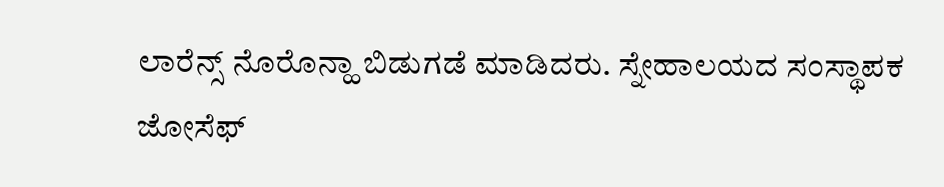ಲಾರೆನ್ಸ್ ನೊರೊನ್ಹಾ ಬಿಡುಗಡೆ ಮಾಡಿದರು. ಸ್ನೇಹಾಲಯದ ಸಂಸ್ಥಾಪಕ ಜೋಸೆಫ್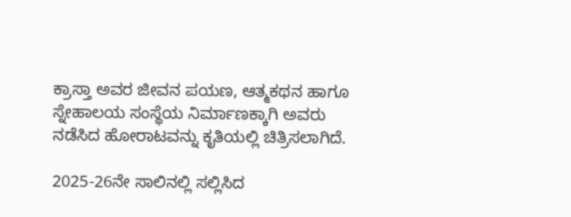ಕ್ರಾಸ್ತಾ ಅವರ ಜೀವನ ಪಯಣ, ಆತ್ಮಕಥನ ಹಾಗೂ ಸ್ನೇಹಾಲಯ ಸಂಸ್ಥೆಯ ನಿರ್ಮಾಣಕ್ಕಾಗಿ ಅವರು ನಡೆಸಿದ ಹೋರಾಟವನ್ನು ಕೃತಿಯಲ್ಲಿ ಚಿತ್ರಿಸಲಾಗಿದೆ.

2025-26ನೇ ಸಾಲಿನಲ್ಲಿ ಸಲ್ಲಿಸಿದ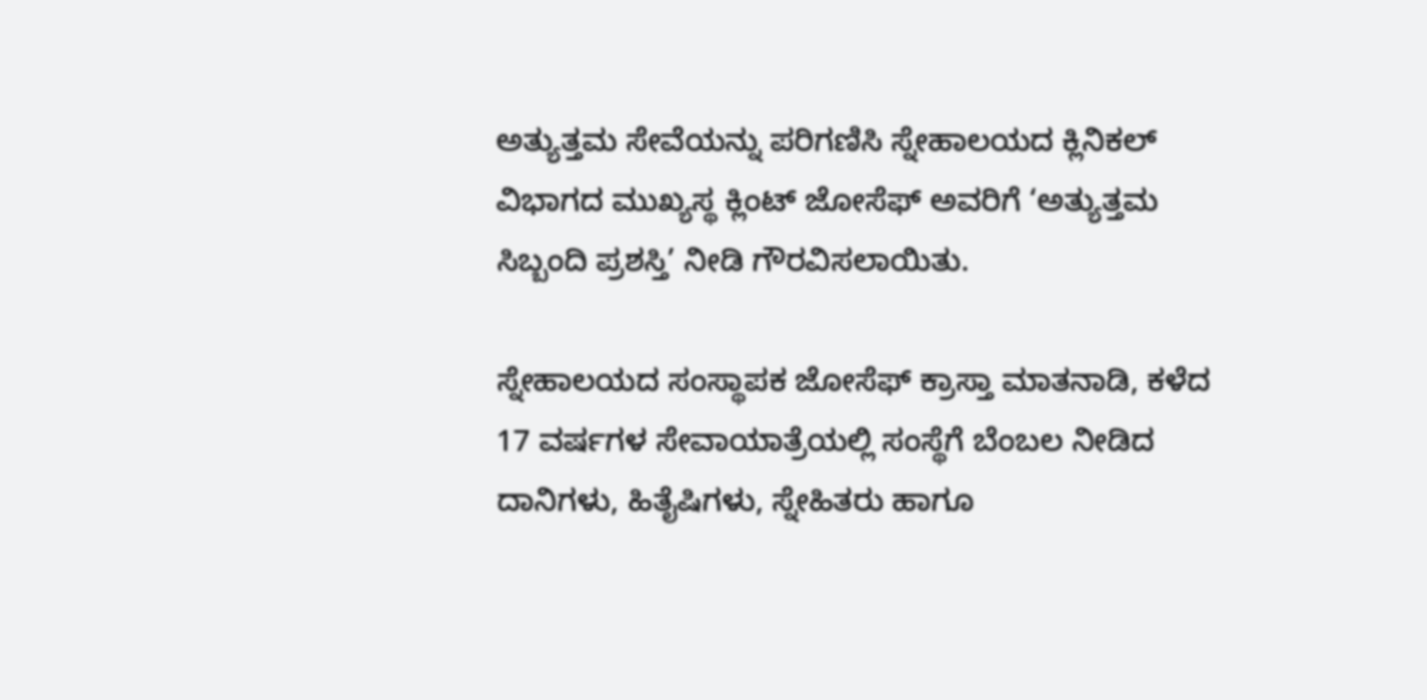ಅತ್ಯುತ್ತಮ ಸೇವೆಯನ್ನು ಪರಿಗಣಿಸಿ ಸ್ನೇಹಾಲಯದ ಕ್ಲಿನಿಕಲ್ ವಿಭಾಗದ ಮುಖ್ಯಸ್ಥ ಕ್ಲಿಂಟ್ ಜೋಸೆಫ್ ಅವರಿಗೆ ‘ಅತ್ಯುತ್ತಮ ಸಿಬ್ಬಂದಿ ಪ್ರಶಸ್ತಿ’ ನೀಡಿ ಗೌರವಿಸಲಾಯಿತು.

ಸ್ನೇಹಾಲಯದ ಸಂಸ್ಥಾಪಕ ಜೋಸೆಫ್ ಕ್ರಾಸ್ತಾ ಮಾತನಾಡಿ, ಕಳೆದ 17 ವರ್ಷಗಳ ಸೇವಾಯಾತ್ರೆಯಲ್ಲಿ ಸಂಸ್ಥೆಗೆ ಬೆಂಬಲ ನೀಡಿದ ದಾನಿಗಳು, ಹಿತೈಷಿಗಳು, ಸ್ನೇಹಿತರು ಹಾಗೂ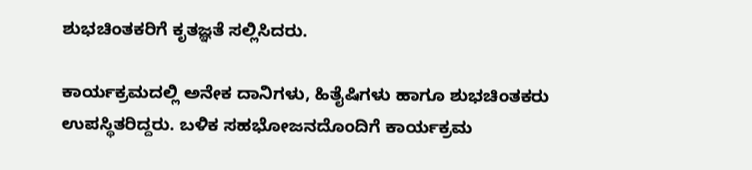ಶುಭಚಿಂತಕರಿಗೆ ಕೃತಜ್ಞತೆ ಸಲ್ಲಿಸಿದರು.

ಕಾರ್ಯಕ್ರಮದಲ್ಲಿ ಅನೇಕ ದಾನಿಗಳು, ಹಿತೈಷಿಗಳು ಹಾಗೂ ಶುಭಚಿಂತಕರು ಉಪಸ್ಥಿತರಿದ್ದರು. ಬಳಿಕ ಸಹಭೋಜನದೊಂದಿಗೆ ಕಾರ್ಯಕ್ರಮ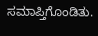ಸಮಾಪ್ತಿಗೊಂಡಿತು.